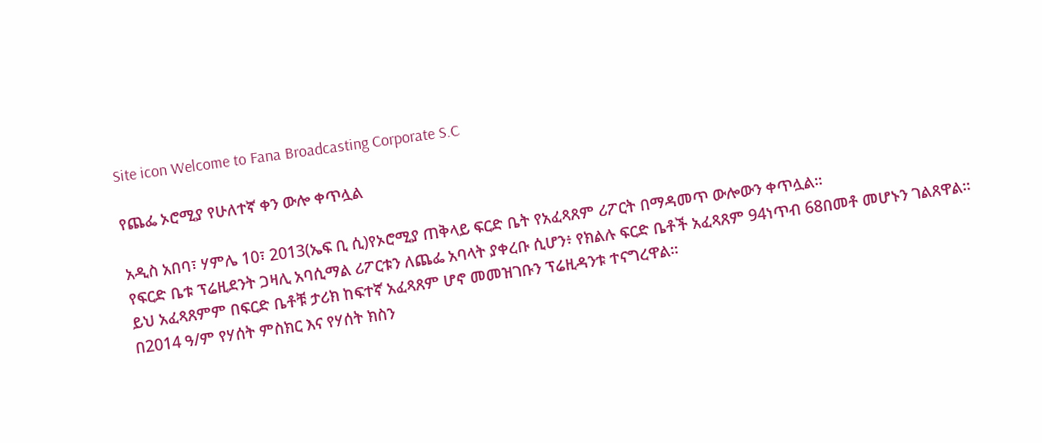Site icon Welcome to Fana Broadcasting Corporate S.C

የጨፌ ኦሮሚያ የሁለተኛ ቀን ውሎ ቀጥሏል

አዲስ አበባ፣ ሃምሌ 10፣ 2013(ኤፍ ቢ ሲ)የኦሮሚያ ጠቅላይ ፍርድ ቤት የአፈጻጸም ሪፖርት በማዳመጥ ውሎውን ቀጥሏል፡፡
የፍርድ ቤቱ ፕሬዚደንት ጋዛሊ አባሲማል ሪፖርቱን ለጨፌ አባላት ያቀረቡ ሲሆን፥ የክልሉ ፍርድ ቤቶች አፈጻጸም 94ነጥብ 68በመቶ መሆኑን ገልጸዋል፡፡
ይህ አፈጻጸምም በፍርድ ቤቶቹ ታሪክ ከፍተኛ አፈጻጸም ሆኖ መመዝገቡን ፕሬዚዳንቱ ተናግረዋል፡፡
በ2014 ዓ/ም የሃሰት ምስክር እና የሃሰት ክስን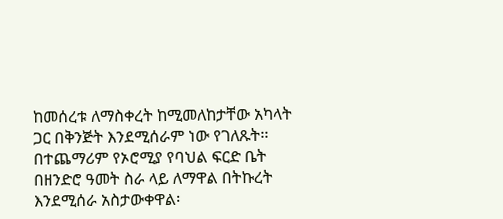ከመሰረቱ ለማስቀረት ከሚመለከታቸው አካላት ጋር በቅንጅት እንደሚሰራም ነው የገለጹት፡፡
በተጨማሪም የኦሮሚያ የባህል ፍርድ ቤት በዘንድሮ ዓመት ስራ ላይ ለማዋል በትኩረት እንደሚሰራ አስታውቀዋል፡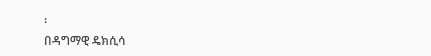፡
በዳግማዊ ዴክሲሳ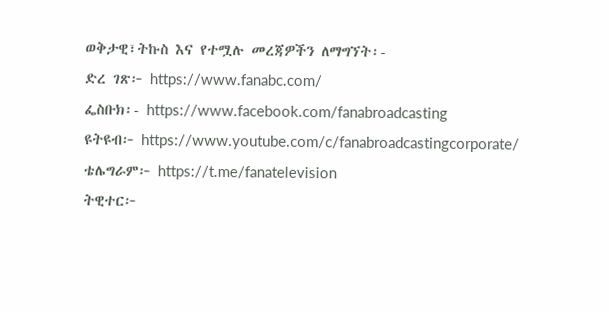ወቅታዊ፣ትኩስ እና የተሟሉ መረጃዎችን ለማግኘት፡-
ድረ ገጽ፦ https://www.fanabc.com/
ፌስቡክ፡- https://www.facebook.com/fanabroadcasting
ዩትዩብ፦ https://www.youtube.com/c/fanabroadcastingcorporate/
ቴሌግራም፦ https://t.me/fanatelevision
ትዊተር፦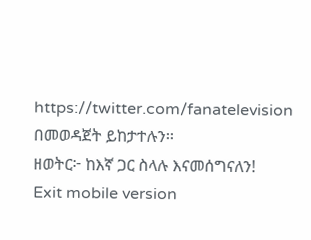https://twitter.com/fanatelevision በመወዳጀት ይከታተሉን፡፡
ዘወትር፦ ከእኛ ጋር ስላሉ እናመሰግናለን!
Exit mobile version